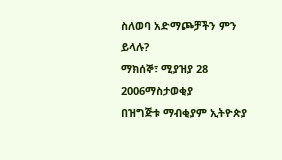ስለወባ አድማጮቻችን ምን ይላሉ?
ማክሰኞ፣ ሚያዝያ 28 2006ማስታወቂያ
በዝግጅቱ ማብቂያም ኢትዮጵያ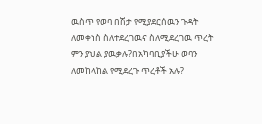ዉስጥ የወባ በሽታ የሚያደርሰዉን ጉዳት ለመቀነስ ስለተደረገዉና ስለሚደረገዉ ጥረት ምን ያህል ያዉቃሉ?በአካባቢያችሁ ወባን ለመከላከል የሚደረጉ ጥረቶች አሉ?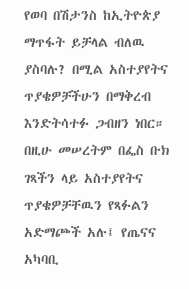የወባ በሽታንስ ከኢትዮጵያ ማጥፋት ይቻላል ብለዉ ያስባሉ? በሚል አስተያየትና ጥያቄዎቻችሁን በማቅረብ እንድትሳተፉ ጋብዘን ነበር። በዚሁ መሠረትም በፌስ ቡክ ገጻችን ላይ አስተያየትና ጥያቄዎቻቸዉን የጻፉልን አድማጮች አሉ፤ የጤናና አካባቢ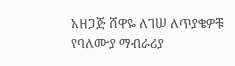አዘጋጅ ሸዋዬ ለገሠ ለጥያቄዎቹ የባለሙያ ማብራሪያ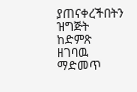ያጠናቀረችበትን ዝግጅት ከድምጽ ዘገባዉ ማድመጥ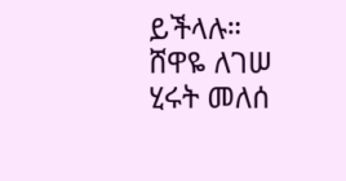ይችላሉ።
ሸዋዬ ለገሠ
ሂሩት መለሰ